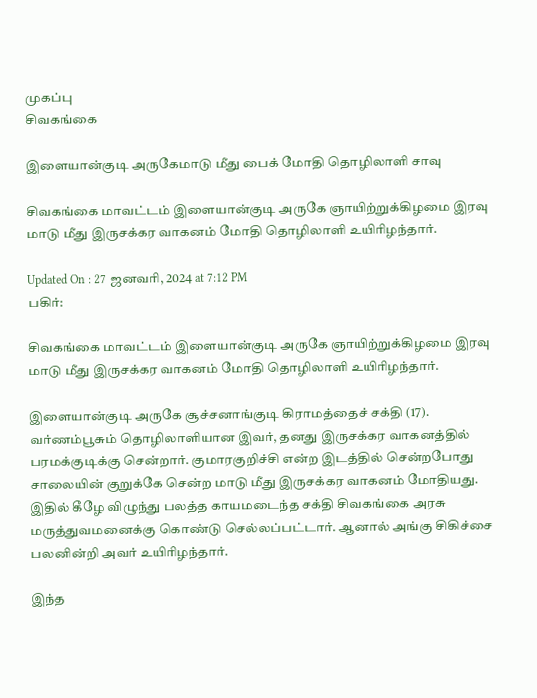முகப்பு
சிவகங்கை

இளையான்குடி அருகேமாடு மீது பைக் மோதி தொழிலாளி சாவு

சிவகங்கை மாவட்டம் இளையான்குடி அருகே ஞாயிற்றுக்கிழமை இரவு மாடு மீது இருசக்கர வாகனம் மோதி தொழிலாளி உயிரிழந்தார்.

Updated On : 27 ஜனவரி, 2024 at 7:12 PM
பகிர்:

சிவகங்கை மாவட்டம் இளையான்குடி அருகே ஞாயிற்றுக்கிழமை இரவு மாடு மீது இருசக்கர வாகனம் மோதி தொழிலாளி உயிரிழந்தார்.

இளையான்குடி அருகே சூச்சனாங்குடி கிராமத்தைச் சக்தி (17). வர்ணம்பூசும் தொழிலாளியான இவர், தனது இருசக்கர வாகனத்தில் பரமக்குடிக்கு சென்றார். குமாரகுறிச்சி என்ற இடத்தில் சென்றபோது சாலையின் குறுக்கே சென்ற மாடு மீது இருசக்கர வாகனம் மோதியது. இதில் கீழே விழுந்து பலத்த காயமடைந்த சக்தி சிவகங்கை அரசு மருத்துவமனைக்கு கொண்டு செல்லப்பட்டார். ஆனால் அங்கு சிகிச்சை பலனின்றி அவர் உயிரிழந்தார்.

இந்த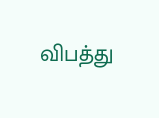விபத்து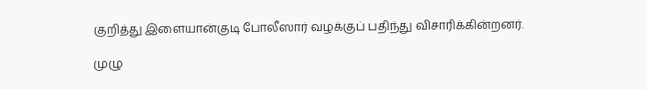குறித்து இளையான்குடி போலீஸார் வழக்குப் பதிந்து விசாரிக்கின்றனர்.

முழு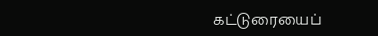கட்டுரையைப்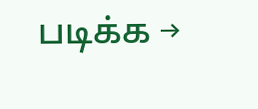படிக்க →